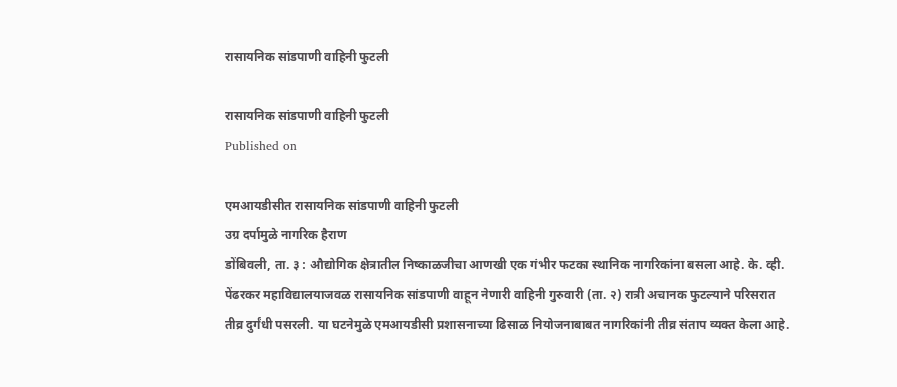रासायनिक सांडपाणी वाहिनी फुटली

रासायनिक सांडपाणी वाहिनी फुटली
Published on

एमआयडीसीत रासायनिक सांडपाणी वाहिनी फुटली
उग्र दर्पामुळे नागरिक हैराण
डोंबिवली, ता. ३ : औद्योगिक क्षेत्रातील निष्काळजीचा आणखी एक गंभीर फटका स्थानिक नागरिकांना बसला आहे. के. व्ही. पेंढरकर महाविद्यालयाजवळ रासायनिक सांडपाणी वाहून नेणारी वाहिनी गुरुवारी (ता. २) रात्री अचानक फुटल्याने परिसरात तीव्र दुर्गंधी पसरली. या घटनेमुळे एमआयडीसी प्रशासनाच्या ढिसाळ नियोजनाबाबत नागरिकांनी तीव्र संताप व्यक्त केला आहे.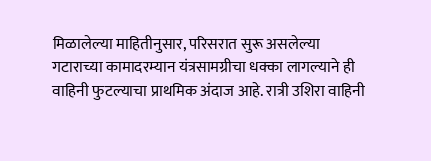मिळालेल्या माहितीनुसार, परिसरात सुरू असलेल्या गटाराच्या कामादरम्यान यंत्रसामग्रीचा धक्का लागल्याने ही वाहिनी फुटल्याचा प्राथमिक अंदाज आहे. रात्री उशिरा वाहिनी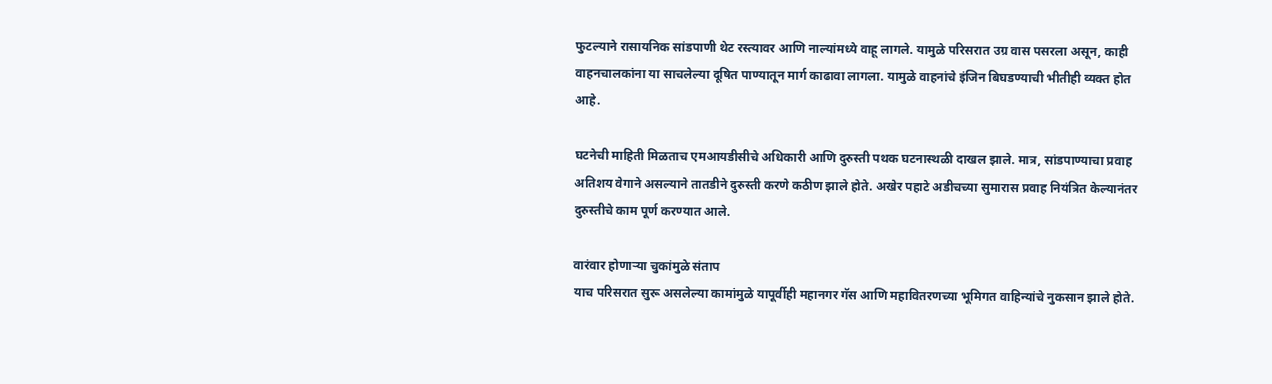फुटल्याने रासायनिक सांडपाणी थेट रस्त्यावर आणि नाल्यांमध्ये वाहू लागले. यामुळे परिसरात उग्र वास पसरला असून, काही वाहनचालकांना या साचलेल्या दूषित पाण्यातून मार्ग काढावा लागला. यामुळे वाहनांचे इंजिन बिघडण्याची भीतीही व्यक्त होत आहे.

घटनेची माहिती मिळताच एमआयडीसीचे अधिकारी आणि दुरुस्ती पथक घटनास्थळी दाखल झाले. मात्र, सांडपाण्याचा प्रवाह अतिशय वेगाने असल्याने तातडीने दुरुस्ती करणे कठीण झाले होते. अखेर पहाटे अडीचच्या सुमारास प्रवाह नियंत्रित केल्यानंतर दुरुस्तीचे काम पूर्ण करण्यात आले.

वारंवार होणाऱ्या चुकांमुळे संताप
याच परिसरात सुरू असलेल्या कामांमुळे यापूर्वीही महानगर गॅस आणि महावितरणच्या भूमिगत वाहिन्यांचे नुकसान झाले होते.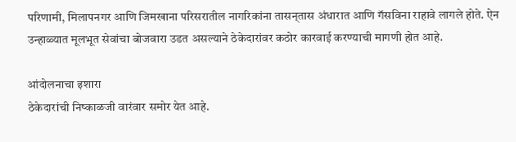परिणामी, मिलापनगर आणि जिमखाना परिसरातील नागरिकांना तासन्‌तास अंधारात आणि गॅसविना राहावे लागले होते. ऐन उन्हाळ्यात मूलभूत सेवांचा बोजवारा उडत असल्याने ठेकेदारांवर कठोर कारवाई करण्याची मागणी होत आहे.

आंदोलनाचा इशारा
ठेकेदारांची निष्काळजी वारंवार समोर येत आहे.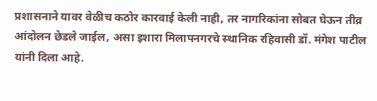प्रशासनाने यावर वेळीच कठोर कारवाई केली नाही, तर नागरिकांना सोबत घेऊन तीव्र आंदोलन छेडले जाईल, असा इशारा मिलापनगरचे स्थानिक रहिवासी डॉ. मंगेश पाटील यांनी दिला आहे.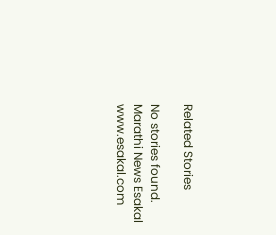Related Stories

No stories found.
Marathi News Esakal
www.esakal.com